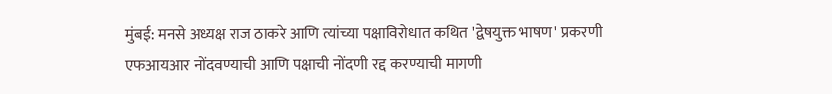मुंबई: मनसे अध्यक्ष राज ठाकरे आणि त्यांच्या पक्षाविरोधात कथित 'द्वेषयुक्त भाषण' प्रकरणी एफआयआर नोंदवण्याची आणि पक्षाची नोंदणी रद्द करण्याची मागणी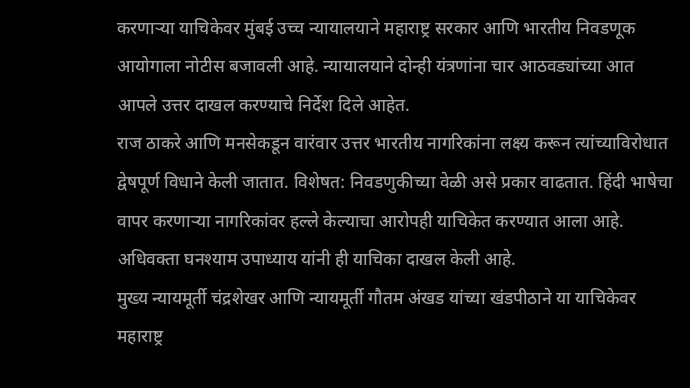करणाऱ्या याचिकेवर मुंबई उच्च न्यायालयाने महाराष्ट्र सरकार आणि भारतीय निवडणूक आयोगाला नोटीस बजावली आहे. न्यायालयाने दोन्ही यंत्रणांना चार आठवड्यांच्या आत आपले उत्तर दाखल करण्याचे निर्देश दिले आहेत.
राज ठाकरे आणि मनसेकडून वारंवार उत्तर भारतीय नागरिकांना लक्ष्य करून त्यांच्याविरोधात द्वेषपूर्ण विधाने केली जातात. विशेषत: निवडणुकीच्या वेळी असे प्रकार वाढतात. हिंदी भाषेचा वापर करणाऱ्या नागरिकांवर हल्ले केल्याचा आरोपही याचिकेत करण्यात आला आहे. अधिवक्ता घनश्याम उपाध्याय यांनी ही याचिका दाखल केली आहे.
मुख्य न्यायमूर्ती चंद्रशेखर आणि न्यायमूर्ती गौतम अंखड यांच्या खंडपीठाने या याचिकेवर महाराष्ट्र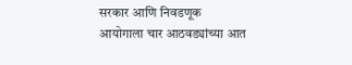सरकार आणि निवडणूक आयोगाला चार आठवड्यांच्या आत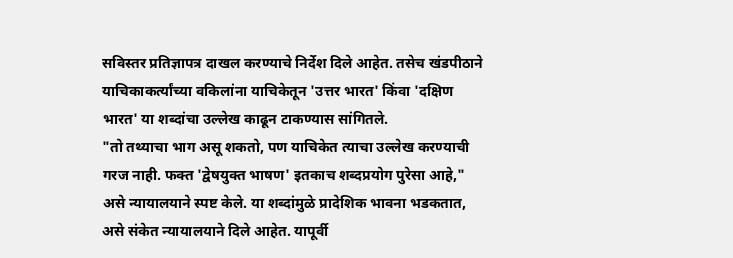सविस्तर प्रतिज्ञापत्र दाखल करण्याचे निर्देश दिले आहेत. तसेच खंडपीठाने याचिकाकर्त्यांच्या वकिलांना याचिकेतून 'उत्तर भारत' किंवा 'दक्षिण भारत' या शब्दांचा उल्लेख काढून टाकण्यास सांगितले.
"तो तथ्याचा भाग असू शकतो, पण याचिकेत त्याचा उल्लेख करण्याची गरज नाही. फक्त 'द्वेषयुक्त भाषण' इतकाच शब्दप्रयोग पुरेसा आहे," असे न्यायालयाने स्पष्ट केले. या शब्दांमुळे प्रादेशिक भावना भडकतात, असे संकेत न्यायालयाने दिले आहेत. यापूर्वी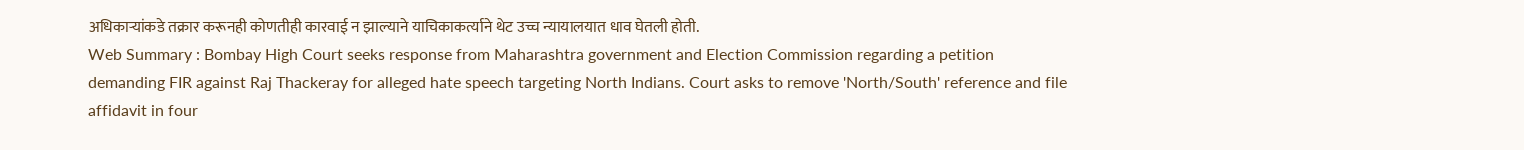अधिकाऱ्यांकडे तक्रार करूनही कोणतीही कारवाई न झाल्याने याचिकाकर्त्याने थेट उच्च न्यायालयात धाव घेतली होती.
Web Summary : Bombay High Court seeks response from Maharashtra government and Election Commission regarding a petition demanding FIR against Raj Thackeray for alleged hate speech targeting North Indians. Court asks to remove 'North/South' reference and file affidavit in four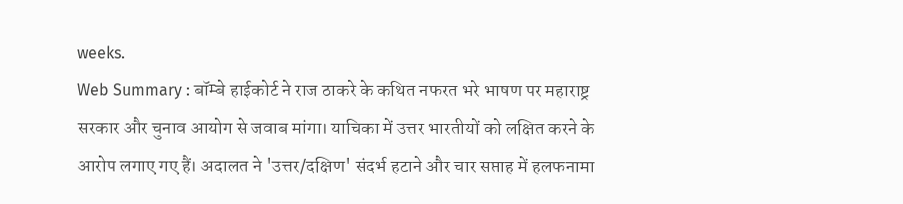weeks.
Web Summary : बॉम्बे हाईकोर्ट ने राज ठाकरे के कथित नफरत भरे भाषण पर महाराष्ट्र सरकार और चुनाव आयोग से जवाब मांगा। याचिका में उत्तर भारतीयों को लक्षित करने के आरोप लगाए गए हैं। अदालत ने 'उत्तर/दक्षिण' संदर्भ हटाने और चार सप्ताह में हलफनामा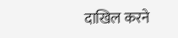दाखिल करने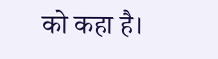को कहा है।